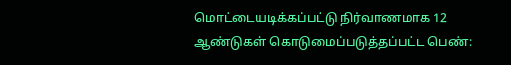மொட்டையடிக்கப்பட்டு நிர்வாணமாக 12 ஆண்டுகள் கொடுமைப்படுத்தப்பட்ட பெண்: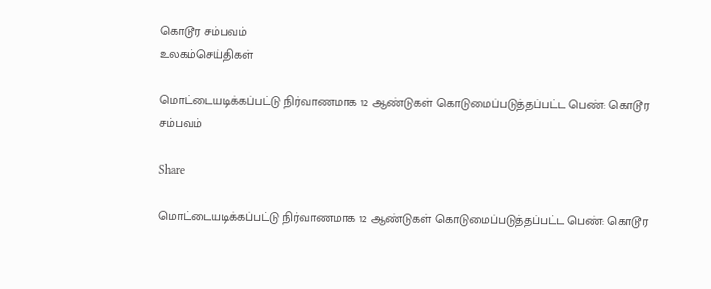கொடூர சம்பவம்
உலகம்செய்திகள்

மொட்டையடிக்கப்பட்டு நிர்வாணமாக 12 ஆண்டுகள் கொடுமைப்படுத்தப்பட்ட பெண்: கொடூர சம்பவம்

Share

மொட்டையடிக்கப்பட்டு நிர்வாணமாக 12 ஆண்டுகள் கொடுமைப்படுத்தப்பட்ட பெண்: கொடூர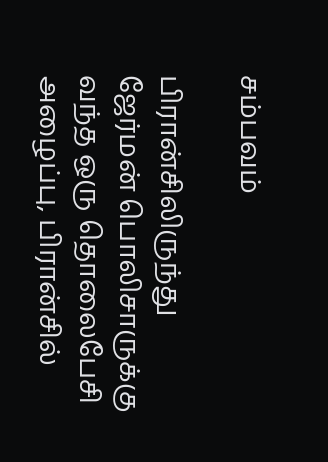சம்பவம்

பிரான்சிலிருந்து ஜேர்மன் பொலிசாருக்கு வந்த ஒரு தொலைபேசி அழைப்பு, பிரான்சில்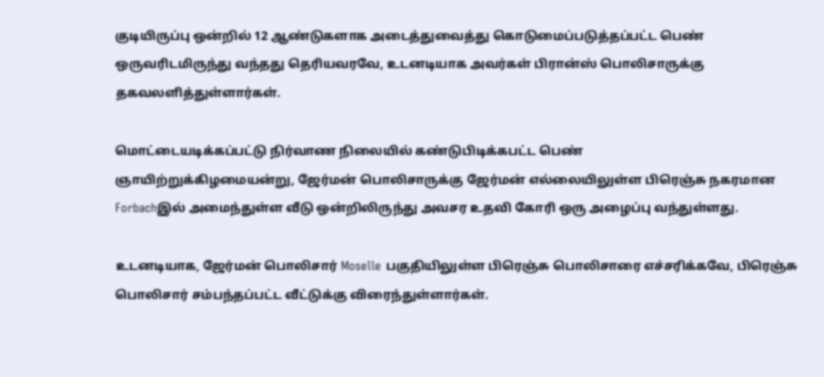குடியிருப்பு ஒன்றில் 12 ஆண்டுகளாக அடைத்துவைத்து கொடுமைப்படுத்தப்பட்ட பெண் ஒருவரிடமிருந்து வந்தது தெரியவரவே, உடனடியாக அவர்கள் பிரான்ஸ் பொலிசாருக்கு தகவலளித்துள்ளார்கள்.

மொட்டையடிக்கப்பட்டு நிர்வாண நிலையில் கண்டுபிடிக்கபட்ட பெண்
ஞாயிற்றுக்கிழமையன்று, ஜேர்மன் பொலிசாருக்கு ஜேர்மன் எல்லையிலுள்ள பிரெஞ்சு நகரமான Forbachஇல் அமைந்துள்ள வீடு ஒன்றிலிருந்து அவசர உதவி கோரி ஒரு அழைப்பு வந்துள்ளது.

உடனடியாக, ஜேர்மன் பொலிசார் Moselle பகுதியிலுள்ள பிரெஞ்சு பொலிசாரை எச்சரிக்கவே, பிரெஞ்சு பொலிசார் சம்பந்தப்பட்ட வீட்டுக்கு விரைந்துள்ளார்கள்.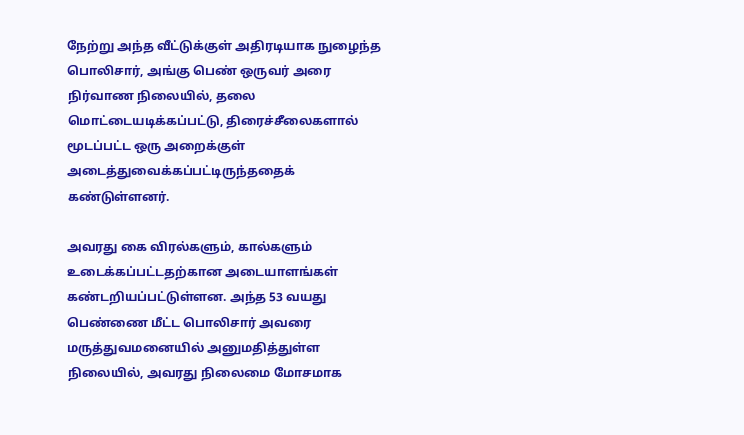நேற்று அந்த வீட்டுக்குள் அதிரடியாக நுழைந்த பொலிசார், அங்கு பெண் ஒருவர் அரை நிர்வாண நிலையில், தலை மொட்டையடிக்கப்பட்டு, திரைச்சீலைகளால் மூடப்பட்ட ஒரு அறைக்குள் அடைத்துவைக்கப்பட்டிருந்ததைக் கண்டுள்ளனர்.

அவரது கை விரல்களும், கால்களும் உடைக்கப்பட்டதற்கான அடையாளங்கள் கண்டறியப்பட்டுள்ளன. அந்த 53 வயது பெண்ணை மீட்ட பொலிசார் அவரை மருத்துவமனையில் அனுமதித்துள்ள நிலையில், அவரது நிலைமை மோசமாக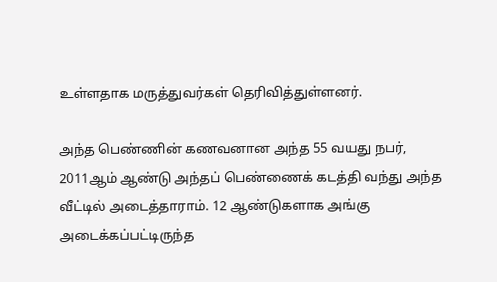உள்ளதாக மருத்துவர்கள் தெரிவித்துள்ளனர்.

அந்த பெண்ணின் கணவனான அந்த 55 வயது நபர், 2011ஆம் ஆண்டு அந்தப் பெண்ணைக் கடத்தி வந்து அந்த வீட்டில் அடைத்தாராம். 12 ஆண்டுகளாக அங்கு அடைக்கப்பட்டிருந்த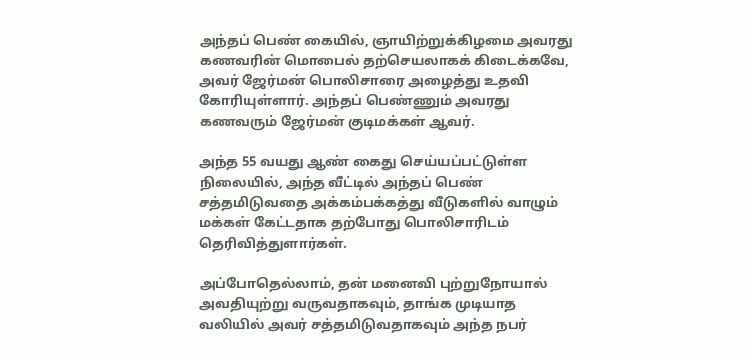அந்தப் பெண் கையில், ஞாயிற்றுக்கிழமை அவரது கணவரின் மொபைல் தற்செயலாகக் கிடைக்கவே, அவர் ஜேர்மன் பொலிசாரை அழைத்து உதவி கோரியுள்ளார். அந்தப் பெண்ணும் அவரது கணவரும் ஜேர்மன் குடிமக்கள் ஆவர்.

அந்த 55 வயது ஆண் கைது செய்யப்பட்டுள்ள நிலையில், அந்த வீட்டில் அந்தப் பெண் சத்தமிடுவதை அக்கம்பக்கத்து வீடுகளில் வாழும் மக்கள் கேட்டதாக தற்போது பொலிசாரிடம் தெரிவித்துளார்கள்.

அப்போதெல்லாம், தன் மனைவி புற்றுநோயால் அவதியுற்று வருவதாகவும், தாங்க முடியாத வலியில் அவர் சத்தமிடுவதாகவும் அந்த நபர்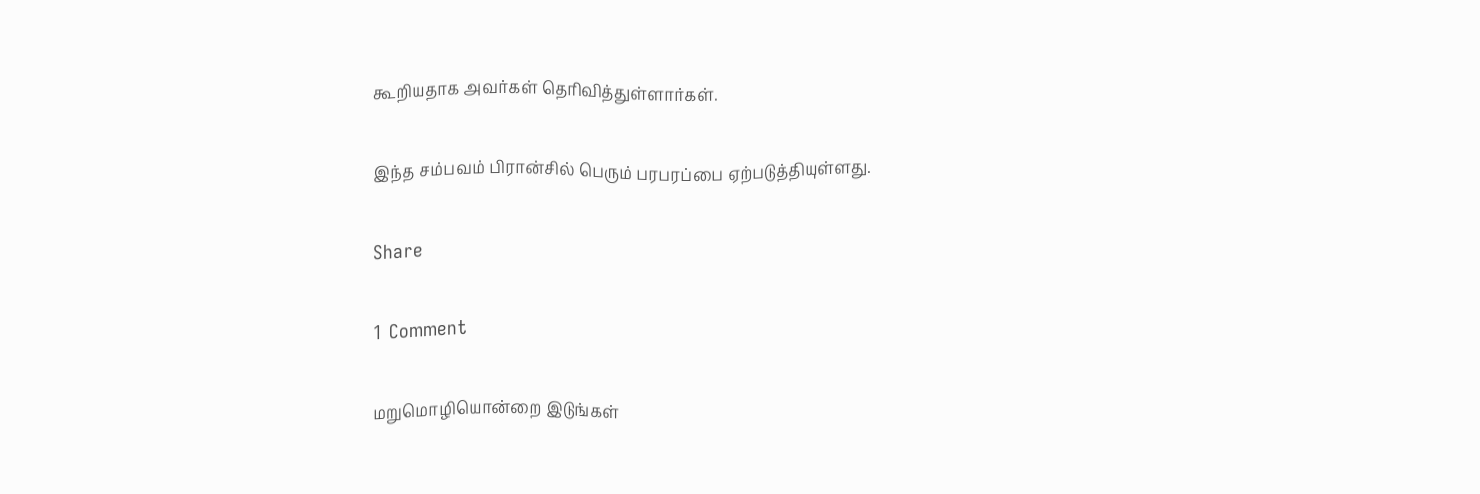கூறியதாக அவர்கள் தெரிவித்துள்ளார்கள்.

இந்த சம்பவம் பிரான்சில் பெரும் பரபரப்பை ஏற்படுத்தியுள்ளது.

Share

1 Comment

மறுமொழியொன்றை இடுங்கள்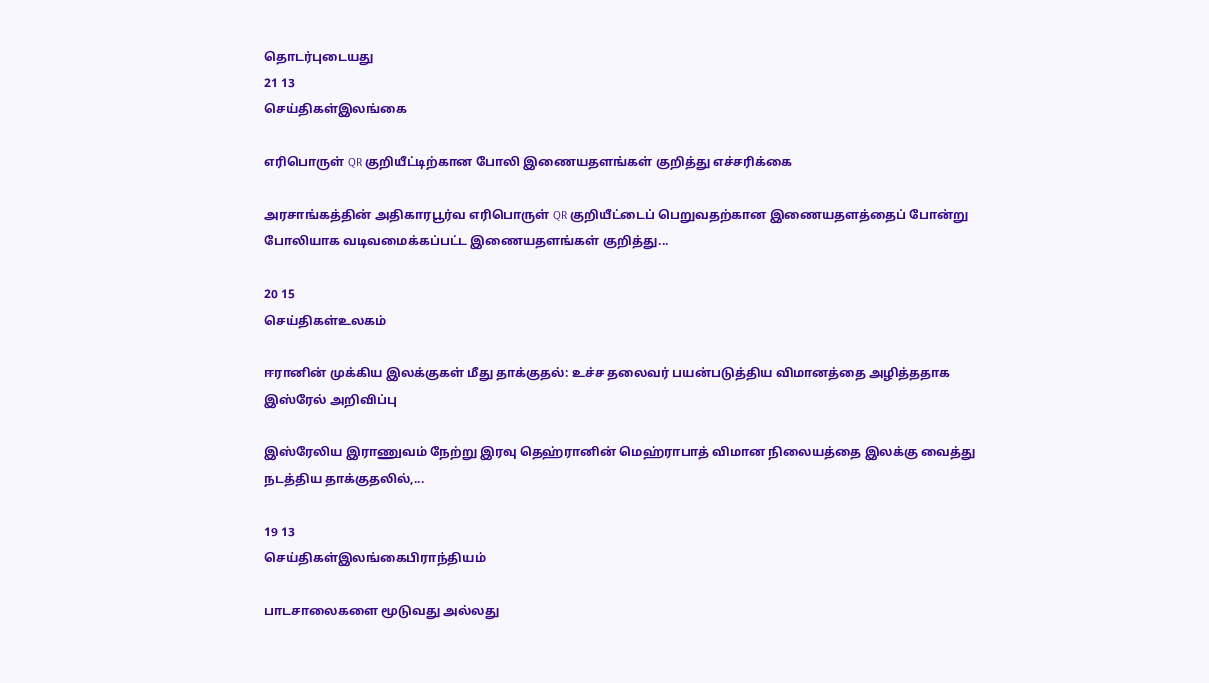தொடர்புடையது
21 13
செய்திகள்இலங்கை

எரிபொருள் QR குறியீட்டிற்கான போலி இணையதளங்கள் குறித்து எச்சரிக்கை

அரசாங்கத்தின் அதிகாரபூர்வ எரிபொருள் QR குறியீட்டைப் பெறுவதற்கான இணையதளத்தைப் போன்று போலியாக வடிவமைக்கப்பட்ட இணையதளங்கள் குறித்து...

20 15
செய்திகள்உலகம்

ஈரானின் முக்கிய இலக்குகள் மீது தாக்குதல்: உச்ச தலைவர் பயன்படுத்திய விமானத்தை அழித்ததாக இஸ்ரேல் அறிவிப்பு

இஸ்ரேலிய இராணுவம் நேற்று இரவு தெஹ்ரானின் மெஹ்ராபாத் விமான நிலையத்தை இலக்கு வைத்து நடத்திய தாக்குதலில்,...

19 13
செய்திகள்இலங்கைபிராந்தியம்

பாடசாலைகளை மூடுவது அல்லது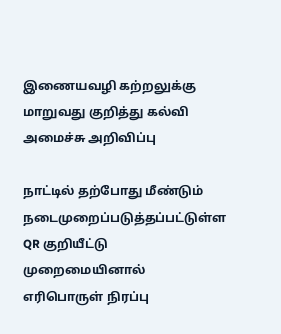இணையவழி கற்றலுக்கு மாறுவது குறித்து கல்வி அமைச்சு அறிவிப்பு

நாட்டில் தற்போது மீண்டும் நடைமுறைப்படுத்தப்பட்டுள்ள QR குறியீட்டு முறைமையினால் எரிபொருள் நிரப்பு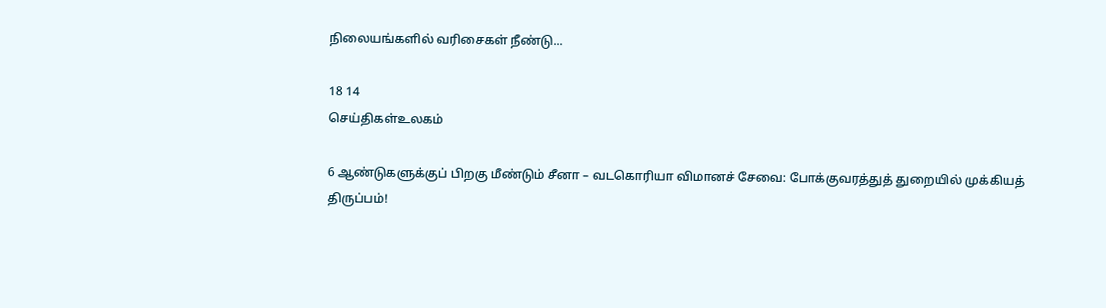நிலையங்களில் வரிசைகள் நீண்டு...

18 14
செய்திகள்உலகம்

6 ஆண்டுகளுக்குப் பிறகு மீண்டும் சீனா – வடகொரியா விமானச் சேவை: போக்குவரத்துத் துறையில் முக்கியத் திருப்பம்!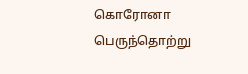கொரோனா பெருந்தொற்று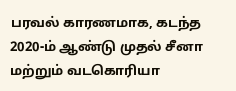பரவல் காரணமாக, கடந்த 2020-ம் ஆண்டு முதல் சீனா மற்றும் வடகொரியா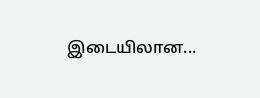இடையிலான...